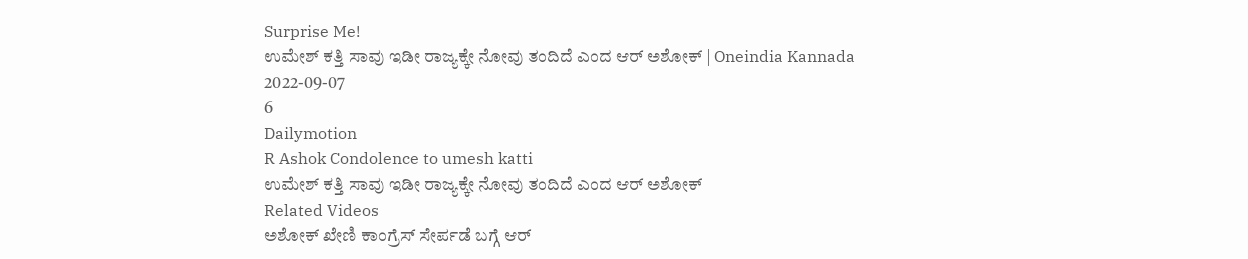Surprise Me!
ಉಮೇಶ್ ಕತ್ತಿ ಸಾವು ಇಡೀ ರಾಜ್ಯಕ್ಕೇ ನೋವು ತಂದಿದೆ ಎಂದ ಆರ್ ಅಶೋಕ್ | Oneindia Kannada
2022-09-07
6
Dailymotion
R Ashok Condolence to umesh katti
ಉಮೇಶ್ ಕತ್ತಿ ಸಾವು ಇಡೀ ರಾಜ್ಯಕ್ಕೇ ನೋವು ತಂದಿದೆ ಎಂದ ಆರ್ ಅಶೋಕ್
Related Videos
ಅಶೋಕ್ ಖೇಣಿ ಕಾಂಗ್ರೆಸ್ ಸೇರ್ಪಡೆ ಬಗ್ಗೆ ಆರ್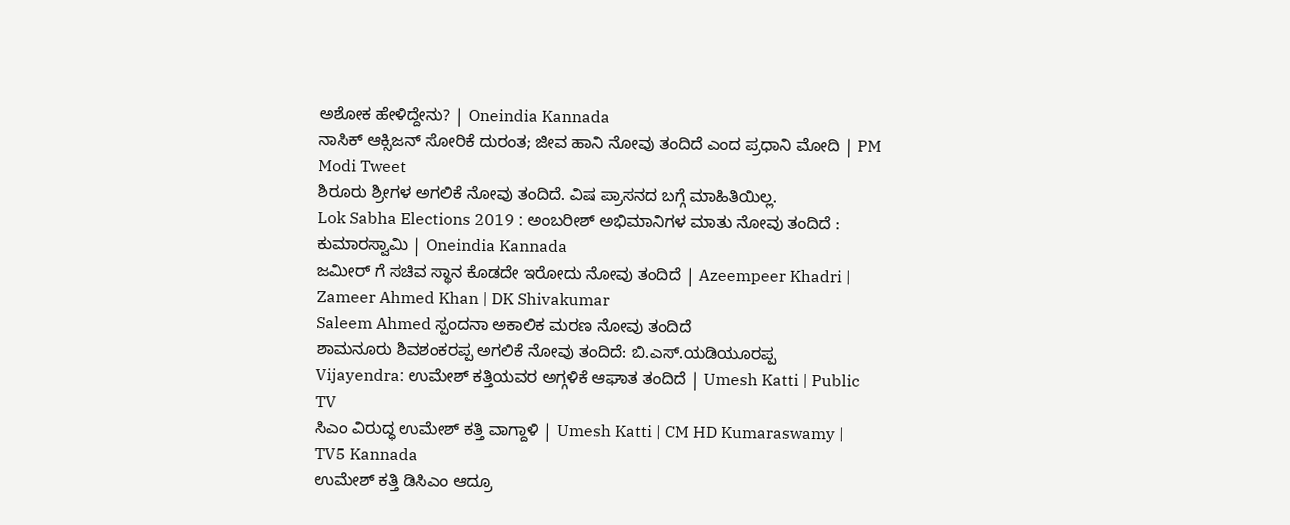ಅಶೋಕ ಹೇಳಿದ್ದೇನು? | Oneindia Kannada
ನಾಸಿಕ್ ಆಕ್ಸಿಜನ್ ಸೋರಿಕೆ ದುರಂತ; ಜೀವ ಹಾನಿ ನೋವು ತಂದಿದೆ ಎಂದ ಪ್ರಧಾನಿ ಮೋದಿ | PM Modi Tweet
ಶಿರೂರು ಶ್ರೀಗಳ ಅಗಲಿಕೆ ನೋವು ತಂದಿದೆ. ವಿಷ ಪ್ರಾಸನದ ಬಗ್ಗೆ ಮಾಹಿತಿಯಿಲ್ಲ.
Lok Sabha Elections 2019 : ಅಂಬರೀಶ್ ಅಭಿಮಾನಿಗಳ ಮಾತು ನೋವು ತಂದಿದೆ : ಕುಮಾರಸ್ವಾಮಿ | Oneindia Kannada
ಜಮೀರ್ ಗೆ ಸಚಿವ ಸ್ಥಾನ ಕೊಡದೇ ಇರೋದು ನೋವು ತಂದಿದೆ | Azeempeer Khadri | Zameer Ahmed Khan | DK Shivakumar
Saleem Ahmed ಸ್ಪಂದನಾ ಅಕಾಲಿಕ ಮರಣ ನೋವು ತಂದಿದೆ
ಶಾಮನೂರು ಶಿವಶಂಕರಪ್ಪ ಅಗಲಿಕೆ ನೋವು ತಂದಿದೆ: ಬಿ.ಎಸ್.ಯಡಿಯೂರಪ್ಪ
Vijayendra: ಉಮೇಶ್ ಕತ್ತಿಯವರ ಅಗ್ಗಳಿಕೆ ಆಘಾತ ತಂದಿದೆ | Umesh Katti | Public TV
ಸಿಎಂ ವಿರುದ್ಧ ಉಮೇಶ್ ಕತ್ತಿ ವಾಗ್ದಾಳಿ | Umesh Katti | CM HD Kumaraswamy | TV5 Kannada
ಉಮೇಶ್ ಕತ್ತಿ ಡಿಸಿಎಂ ಆದ್ರೂ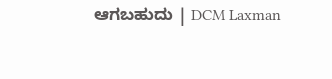ಆಗಬಹುದು | DCM Laxman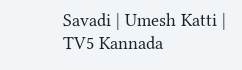Savadi | Umesh Katti | TV5 Kannada